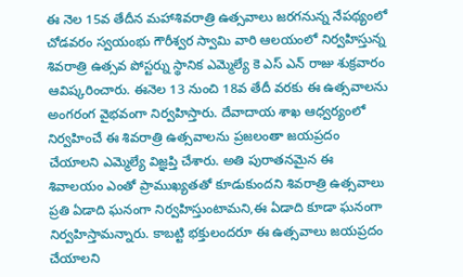ఈ నెల 15వ తేదీన మహాశివరాత్రి ఉత్సవాలు జరగనున్న నేపథ్యంలో చోడవరం స్వయంభు గౌరీశ్వర స్వామి వారి ఆలయంలో నిర్వహిస్తున్న శివరాత్రి ఉత్సవ పోస్టర్ను స్థానిక ఎమ్మెల్యే కె ఎస్ ఎన్ రాజు శుక్రవారం ఆవిష్కరించారు. ఈనెల 13 నుంచి 18వ తేదీ వరకు ఈ ఉత్సవాలను అంగరంగ వైభవంగా నిర్వహిస్తారు. దేవాదాయ శాఖ ఆధ్వర్యంలో నిర్వహించే ఈ శివరాత్రి ఉత్సవాలను ప్రజలంతా జయప్రదం చేయాలని ఎమ్మెల్యే విజ్ఞప్తి చేశారు. అతి పురాతనమైన ఈ శివాలయం ఎంతో ప్రాముఖ్యతతో కూడుకుందని శివరాత్రి ఉత్సవాలు ప్రతి ఏడాది ఘనంగా నిర్వహిస్తుంటామని,ఈ ఏడాది కూడా ఘనంగా నిర్వహిస్తామన్నారు. కాబట్టి భక్తులందరూ ఈ ఉత్సవాలు జయప్రదం చేయాలని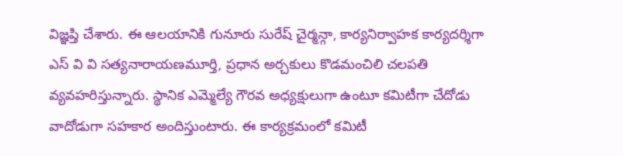విజ్ఞప్తి చేశారు. ఈ ఆలయానికి గునూరు సురేష్ చైర్మన్గా, కార్యనిర్వాహక కార్యదర్శిగా ఎస్ వి వి సత్యనారాయణమూర్తి, ప్రధాన అర్చకులు కొడమంచిలి చలపతి వ్యవహరిస్తున్నారు. స్థానిక ఎమ్మెల్యే గౌరవ అధ్యక్షులుగా ఉంటూ కమిటీగా చేదోడు వాదోడుగా సహకార అందిస్తుంటారు. ఈ కార్యక్రమంలో కమిటీ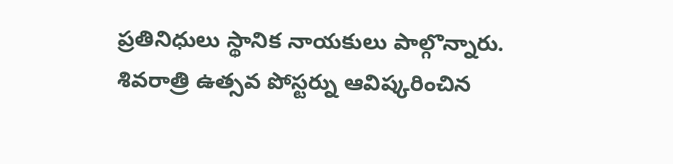ప్రతినిధులు స్థానిక నాయకులు పాల్గొన్నారు.
శివరాత్రి ఉత్సవ పోస్టర్ను ఆవిష్కరించిన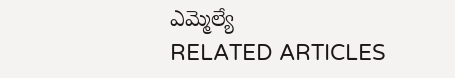ఎమ్మెల్యే
RELATED ARTICLES